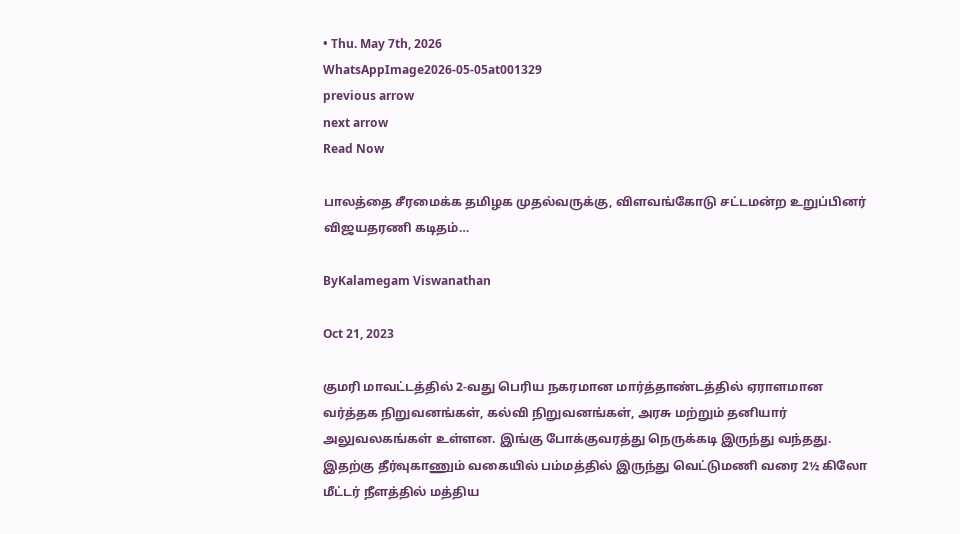• Thu. May 7th, 2026
WhatsAppImage2026-05-05at001329
previous arrow
next arrow
Read Now

பாலத்தை சீரமைக்க தமிழக முதல்வருக்கு, விளவங்கோடு சட்டமன்ற உறுப்பினர் விஜயதரணி கடிதம்…

ByKalamegam Viswanathan

Oct 21, 2023

குமரி மாவட்டத்தில் 2-வது பெரிய நகரமான மார்த்தாண்டத்தில் ஏராளமான வர்த்தக நிறுவனங்கள், கல்வி நிறுவனங்கள், அரசு மற்றும் தனியார் அலுவலகங்கள் உள்ளன. இங்கு போக்குவரத்து நெருக்கடி இருந்து வந்தது. இதற்கு தீர்வுகாணும் வகையில் பம்மத்தில் இருந்து வெட்டுமணி வரை 2½ கிலோ மீட்டர் நீளத்தில் மத்திய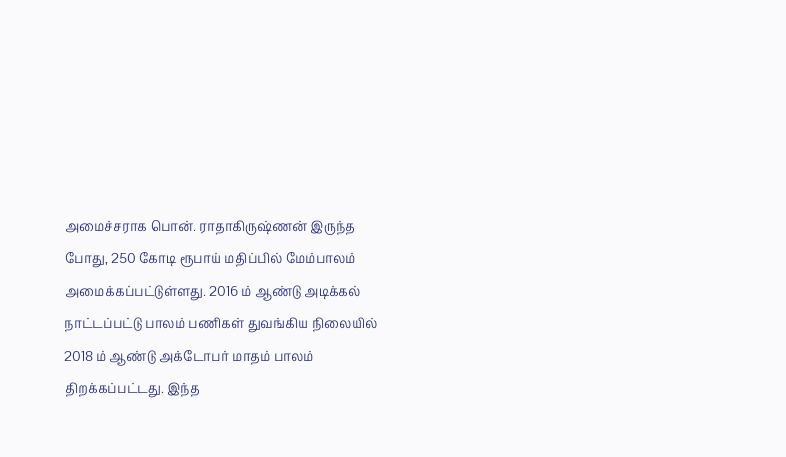அமைச்சராக பொன். ராதாகிருஷ்ணன் இருந்த போது, 250 கோடி ரூபாய் மதிப்பில் மேம்பாலம் அமைக்கப்பட்டுள்ளது. 2016 ம் ஆண்டு அடிக்கல் நாட்டப்பட்டு பாலம் பணிகள் துவங்கிய நிலையில் 2018 ம் ஆண்டு அக்டோபர் மாதம் பாலம் திறக்கப்பட்டது. இந்த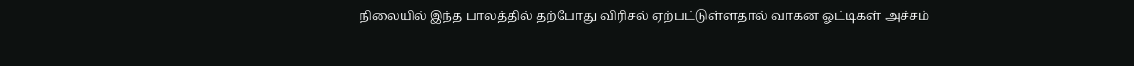நிலையில் இந்த பாலத்தில் தற்போது விரிசல் ஏற்பட்டுள்ளதால் வாகன ஓட்டிகள் அச்சம்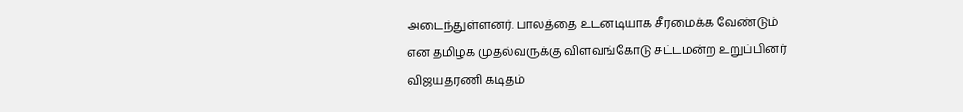அடைந்துள்ளனர். பாலத்தை உடனடியாக சீரமைக்க வேண்டும் என தமிழக முதல்வருக்கு விளவங்கோடு சட்டமன்ற உறுப்பினர் விஜயதரணி கடிதம்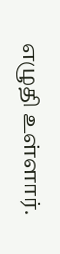எழுதி உள்ளார்.